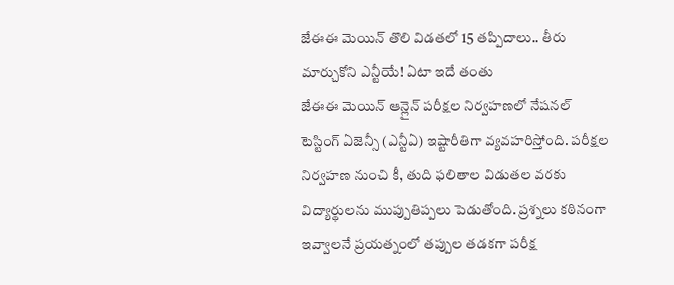జేఈఈ మెయిన్ తొలి విడతలో 15 తప్పిదాలు.. తీరు మార్చుకోని ఎన్టీయే! ఏటా ఇదే తంతు
జేఈఈ మెయిన్ ఆన్లైన్ పరీక్షల నిర్వహణలో నేషనల్ టెస్టింగ్ ఏజెన్సీ (ఎన్టీఏ) ఇష్టారీతిగా వ్యవహరిస్తోంది. పరీక్షల నిర్వహణ నుంచి కీ, తుది ఫలితాల విడుతల వరకు విద్యార్థులను ముప్పుతిప్పలు పెడుతోంది. ప్రశ్నలు కఠినంగా ఇవ్వాలనే ప్రయత్నంలో తప్పుల తడకగా పరీక్ష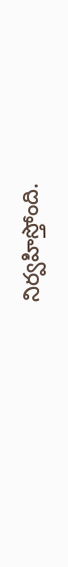నిర్వహిస్తోంది.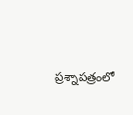ప్రశ్నాపత్రంలో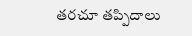తరచూ తప్పిదాలు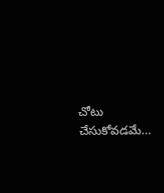చోటు చేసుకోవడమే…